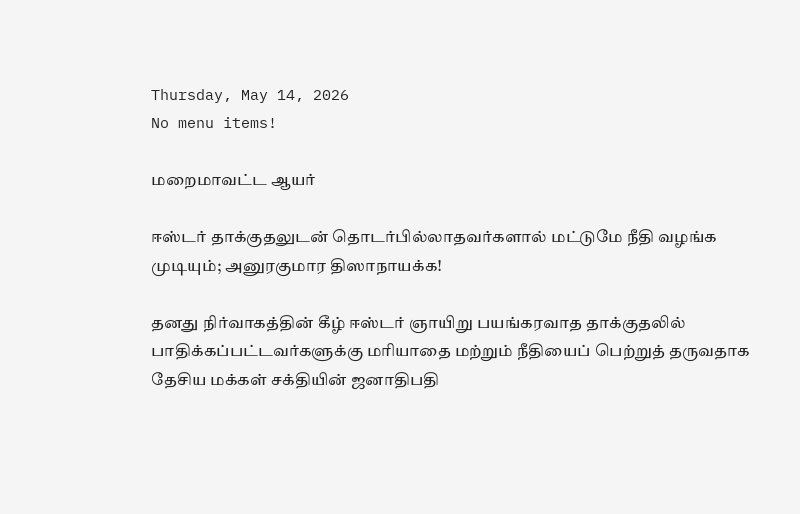Thursday, May 14, 2026
No menu items!

மறைமாவட்ட ஆயர்

ஈஸ்டர் தாக்குதலுடன் தொடர்பில்லாதவர்களால் மட்டுமே நீதி வழங்க முடியும்; அனுரகுமார திஸாநாயக்க!

தனது நிர்வாகத்தின் கீழ் ஈஸ்டர் ஞாயிறு பயங்கரவாத தாக்குதலில் பாதிக்கப்பட்டவர்களுக்கு மரியாதை மற்றும் நீதியைப் பெற்றுத் தருவதாக தேசிய மக்கள் சக்தியின் ஜனாதிபதி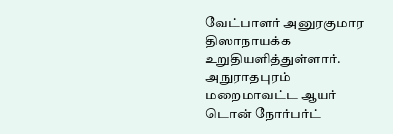வேட்பாளர் அனுரகுமார திஸாநாயக்க உறுதியளித்துள்ளார். அநுராதபுரம் மறைமாவட்ட ஆயர் டொன் நோர்பர்ட்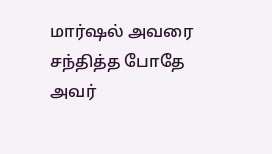மார்ஷல் அவரை சந்தித்த போதே அவர்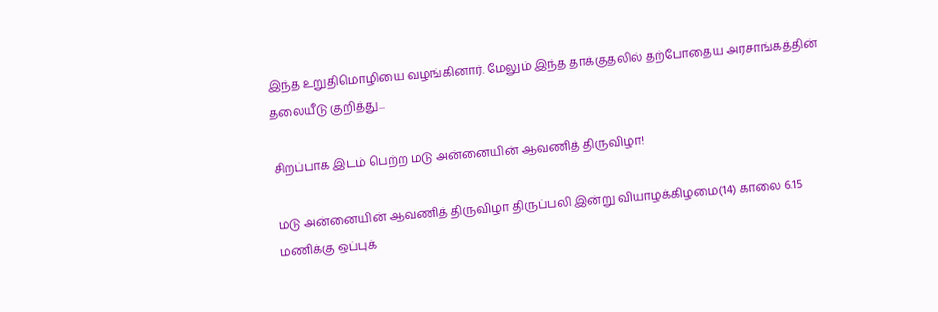இந்த உறுதிமொழியை வழங்கினார். மேலும் இந்த தாக்குதலில் தற்போதைய அரசாங்கத்தின் தலையீடு குறித்து...

சிறப்பாக இடம் பெற்ற மடு அன்னையின் ஆவணித் திருவிழா!

மடு அன்னையின் ஆவணித் திருவிழா திருப்பலி இன்று வியாழக்கிழமை(14) காலை 6.15 மணிக்கு ஒப்புக்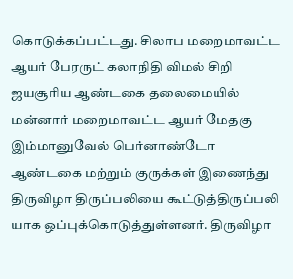கொடுக்கப்பட்டது. சிலாப மறைமாவட்ட ஆயர் பேரருட் கலாநிதி விமல் சிறி ஜயசூரிய ஆண்டகை தலைமையில் மன்னார் மறைமாவட்ட ஆயர் மேதகு இம்மானுவேல் பெர்னாண்டோ ஆண்டகை மற்றும் குருக்கள் இணைந்து திருவிழா திருப்பலியை கூட்டுத்திருப்பலி யாக ஒப்புக்கொடுத்துள்ளனர். திருவிழா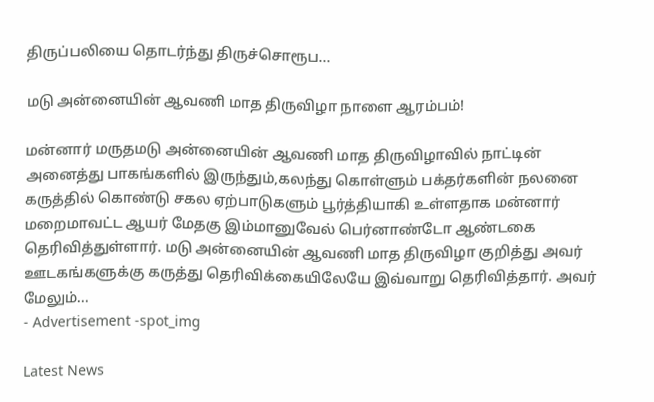திருப்பலியை தொடர்ந்து திருச்சொரூப...

மடு அன்னையின் ஆவணி மாத திருவிழா நாளை ஆரம்பம்!

மன்னார் மருதமடு அன்னையின் ஆவணி மாத திருவிழாவில் நாட்டின் அனைத்து பாகங்களில் இருந்தும்,கலந்து கொள்ளும் பக்தர்களின் நலனை கருத்தில் கொண்டு சகல ஏற்பாடுகளும் பூர்த்தியாகி உள்ளதாக மன்னார் மறைமாவட்ட ஆயர் மேதகு இம்மானுவேல் பெர்னாண்டோ ஆண்டகை தெரிவித்துள்ளார். மடு அன்னையின் ஆவணி மாத திருவிழா குறித்து அவர் ஊடகங்களுக்கு கருத்து தெரிவிக்கையிலேயே இவ்வாறு தெரிவித்தார். அவர் மேலும்...
- Advertisement -spot_img

Latest News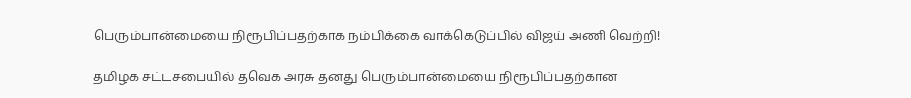பெரும்பான்மையை நிரூபிப்பதற்காக நம்பிக்கை வாக்கெடுப்பில் விஜய் அணி வெற்றி!

தமிழக சட்டசபையில் தவெக அரசு தனது பெரும்பான்மையை நிரூபிப்பதற்கான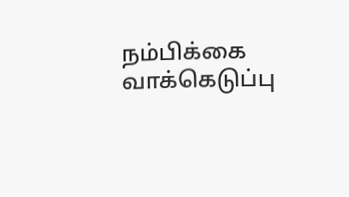நம்பிக்கை வாக்கெடுப்பு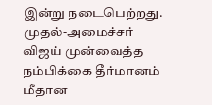இன்று நடைபெற்றது. முதல்-அமைச்சர் விஜய் முன்வைத்த நம்பிக்கை தீர்மானம் மீதான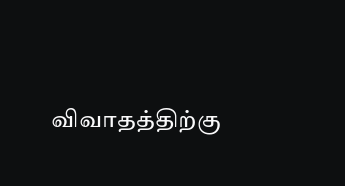விவாதத்திற்கு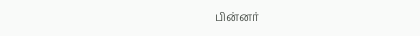பின்னர்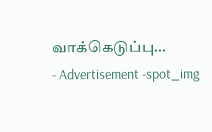வாக்கெடுப்பு...
- Advertisement -spot_img